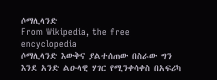ሶማሊላንድ
From Wikipedia, the free encyclopedia
ሶማሊላንድ እውቅና ያልተሰጠው በስራው ግን እንደ አንድ ልዑላዊ ሃገር የሚንቀሳቀስ በአፍሪካ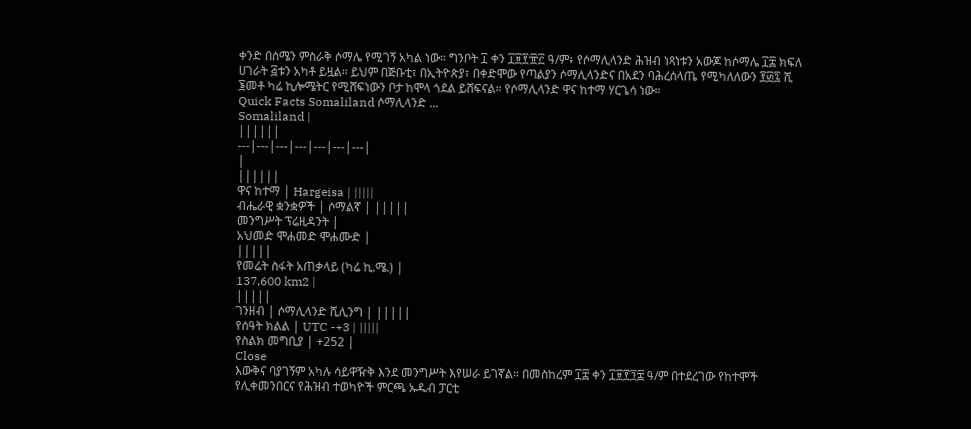ቀንድ በሰሜን ምስራቅ ሶማሌ የሚገኝ አካል ነው። ግንቦት ፲ ቀን ፲፱፻፹፫ ዓ/ም፥ የሶማሊላንድ ሕዝብ ነጻነቱን አውጆ ከሶማሌ ፲፰ ክፍለ ሀገራት ፭ቱን አካቶ ይዟል። ይህም በጅቡቲ፣ በኢትዮጵያ፣ በቀድሞው የጣልያን ሶማሊላንድና በአደን ባሕረሰላጤ የሚካለለውን ፻፴፯ ሺ ፮መቶ ካሬ ኪሎሜትር የሚሸፍነውን ቦታ ከሞላ ጎደል ይሸፍናል። የሶማሊላንድ ዋና ከተማ ሃርጌሳ ነው።
Quick Facts Somaliland ሶማሊላንድ ...
Somaliland |
||||||
---|---|---|---|---|---|---|
|
||||||
ዋና ከተማ | Hargeisa | |||||
ብሔራዊ ቋንቋዎች | ሶማልኛ | |||||
መንግሥት ፕሬዚዳንት |
አህመድ ሞሐመድ ሞሐሙድ |
|||||
የመሬት ስፋት አጠቃላይ (ካሬ ኪ.ሜ.) |
137,600 km2 |
|||||
ገንዘብ | ሶማሊላንድ ሺሊንግ | |||||
የሰዓት ክልል | UTC -+3 | |||||
የስልክ መግቢያ | +252 |
Close
እውቅና ባያገኝም አካሉ ሳይዋዥቅ እንደ መንግሥት እየሠራ ይገኛል። በመስከረም ፲፰ ቀን ፲፱፻፺፰ ዓ/ም በተደረገው የከተሞች የሊቀመንበርና የሕዝብ ተወካዮች ምርጫ ኡዱብ ፓርቲ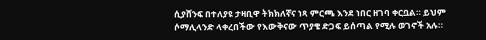ሲያሸንፍ በተለያዩ ታዛቢዋ ትክክለኛና ነጻ ምርጫ እንደ ነበር ዘገባ ቀርቧል። ይህም ሶማሊላንድ ላቀረበችው የእውቅናው ጥያቄ ድጋፍ ይሰጣል የሚሉ ወገኖች አሉ።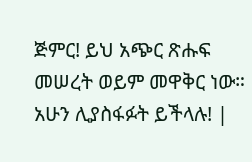ጅምር! ይህ አጭር ጽሑፍ መሠረት ወይም መዋቅር ነው። አሁን ሊያስፋፉት ይችላሉ! |